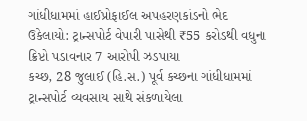ગાંધીધામમાં હાઈપ્રોફાઈલ અપહરણકાંડનો ભેદ ઉકેલાયો: ટ્રાન્સપોર્ટ વેપારી પાસેથી ₹55 કરોડથી વધુના ક્રિપ્ટો પડાવનાર 7 આરોપી ઝડપાયા
કચ્છ, 28 જુલાઈ (હિ.સ.) પૂર્વ કચ્છના ગાંધીધામમાં ટ્રાન્સપોર્ટ વ્યવસાય સાથે સંકળાયેલા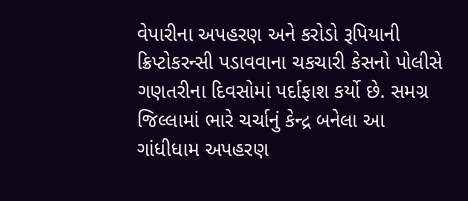વેપારીના અપહરણ અને કરોડો રૂપિયાની ક્રિપ્ટોકરન્સી પડાવવાના ચકચારી કેસનો પોલીસે ગણતરીના દિવસોમાં પર્દાફાશ કર્યો છે. સમગ્ર જિલ્લામાં ભારે ચર્ચાનું કેન્દ્ર બનેલા આ
ગાંધીધામ અપહરણ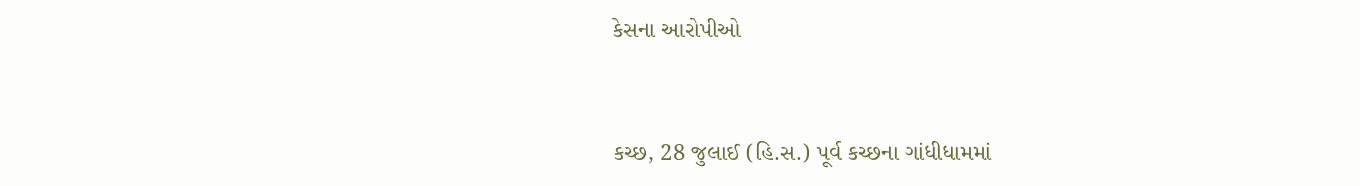કેસના આરોપીઓ


કચ્છ, 28 જુલાઈ (હિ.સ.) પૂર્વ કચ્છના ગાંધીધામમાં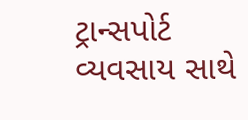ટ્રાન્સપોર્ટ વ્યવસાય સાથે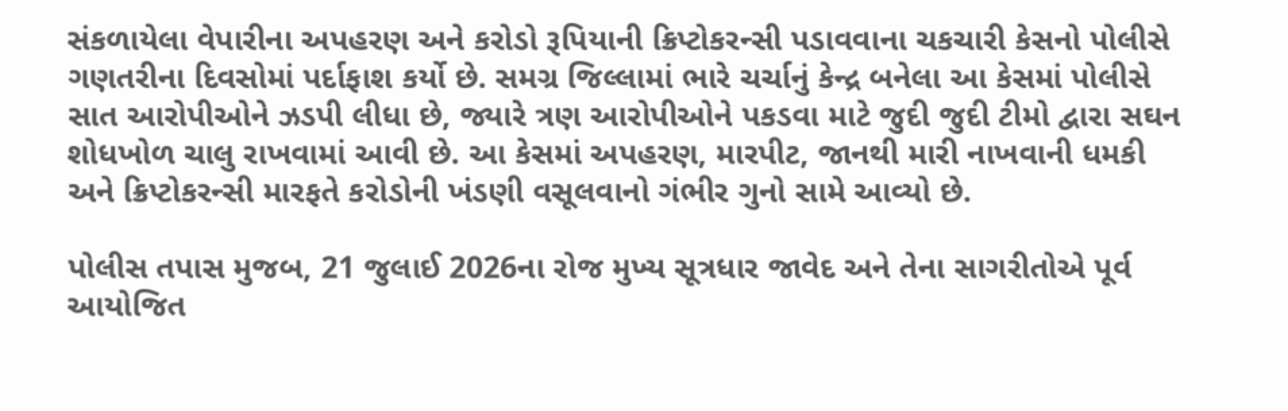સંકળાયેલા વેપારીના અપહરણ અને કરોડો રૂપિયાની ક્રિપ્ટોકરન્સી પડાવવાના ચકચારી કેસનો પોલીસે ગણતરીના દિવસોમાં પર્દાફાશ કર્યો છે. સમગ્ર જિલ્લામાં ભારે ચર્ચાનું કેન્દ્ર બનેલા આ કેસમાં પોલીસે સાત આરોપીઓને ઝડપી લીધા છે, જ્યારે ત્રણ આરોપીઓને પકડવા માટે જુદી જુદી ટીમો દ્વારા સઘન શોધખોળ ચાલુ રાખવામાં આવી છે. આ કેસમાં અપહરણ, મારપીટ, જાનથી મારી નાખવાની ધમકી અને ક્રિપ્ટોકરન્સી મારફતે કરોડોની ખંડણી વસૂલવાનો ગંભીર ગુનો સામે આવ્યો છે.

પોલીસ તપાસ મુજબ, 21 જુલાઈ 2026ના રોજ મુખ્ય સૂત્રધાર જાવેદ અને તેના સાગરીતોએ પૂર્વ આયોજિત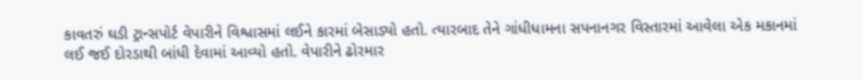કાવતરું ઘડી ટ્રાન્સપોર્ટ વેપારીને વિશ્વાસમાં લઈને કારમાં બેસાડ્યો હતો. ત્યારબાદ તેને ગાંધીધામના સપનાનગર વિસ્તારમાં આવેલા એક મકાનમાં લઈ જઈ દોરડાથી બાંધી દેવામાં આવ્યો હતો. વેપારીને ઢોરમાર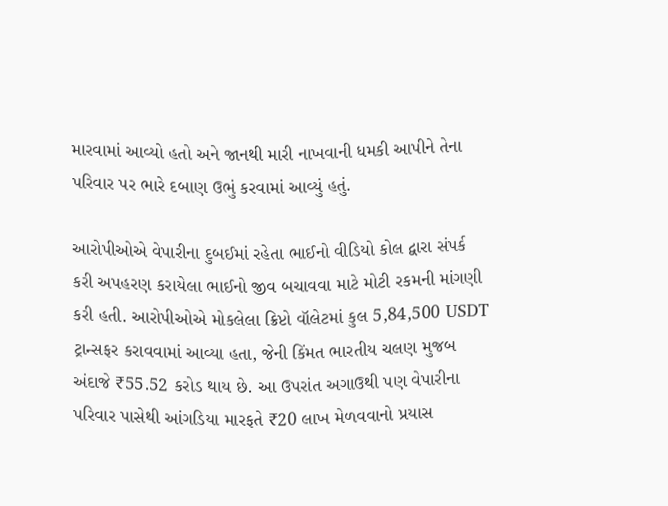મારવામાં આવ્યો હતો અને જાનથી મારી નાખવાની ધમકી આપીને તેના પરિવાર પર ભારે દબાણ ઉભું કરવામાં આવ્યું હતું.

આરોપીઓએ વેપારીના દુબઈમાં રહેતા ભાઈનો વીડિયો કોલ દ્વારા સંપર્ક કરી અપહરણ કરાયેલા ભાઈનો જીવ બચાવવા માટે મોટી રકમની માંગણી કરી હતી. આરોપીઓએ મોકલેલા ક્રિપ્ટો વૉલેટમાં કુલ 5,84,500 USDT ટ્રાન્સફર કરાવવામાં આવ્યા હતા, જેની કિંમત ભારતીય ચલણ મુજબ અંદાજે ₹55.52 કરોડ થાય છે. આ ઉપરાંત અગાઉથી પણ વેપારીના પરિવાર પાસેથી આંગડિયા મારફતે ₹20 લાખ મેળવવાનો પ્રયાસ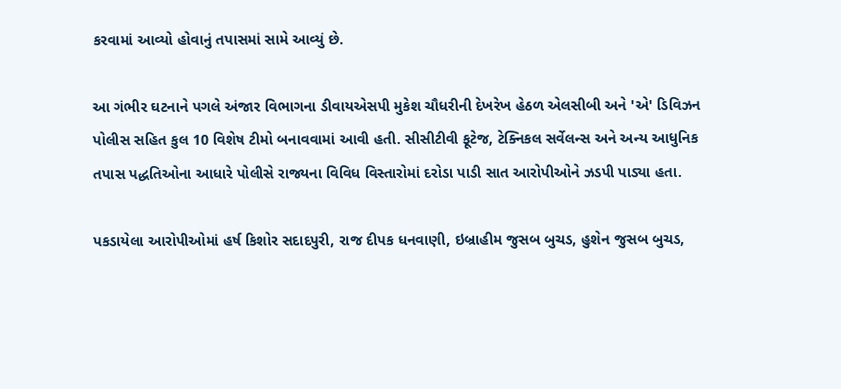કરવામાં આવ્યો હોવાનું તપાસમાં સામે આવ્યું છે.

આ ગંભીર ઘટનાને પગલે અંજાર વિભાગના ડીવાયએસપી મુકેશ ચૌધરીની દેખરેખ હેઠળ એલસીબી અને 'એ' ડિવિઝન પોલીસ સહિત કુલ 10 વિશેષ ટીમો બનાવવામાં આવી હતી. સીસીટીવી ફૂટેજ, ટેક્નિકલ સર્વેલન્સ અને અન્ય આધુનિક તપાસ પદ્ધતિઓના આધારે પોલીસે રાજ્યના વિવિધ વિસ્તારોમાં દરોડા પાડી સાત આરોપીઓને ઝડપી પાડ્યા હતા.

પકડાયેલા આરોપીઓમાં હર્ષ કિશોર સદાદપુરી, રાજ દીપક ધનવાણી, ઇબ્રાહીમ જુસબ બુચડ, હુશેન જુસબ બુચડ,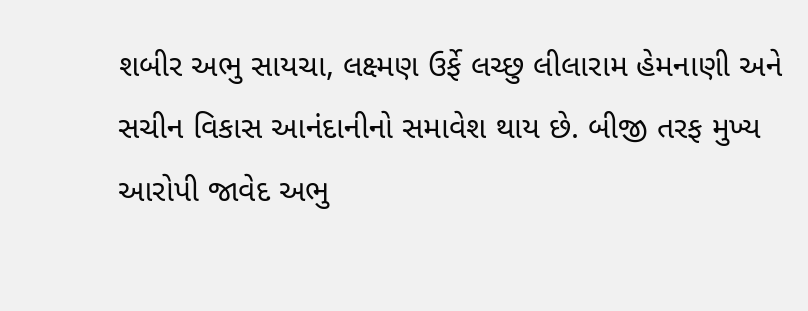શબીર અભુ સાયચા, લક્ષ્મણ ઉર્ફે લચ્છુ લીલારામ હેમનાણી અને સચીન વિકાસ આનંદાનીનો સમાવેશ થાય છે. બીજી તરફ મુખ્ય આરોપી જાવેદ અભુ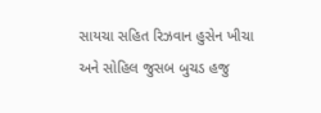સાયચા સહિત રિઝવાન હુસેન ખીચા અને સોહિલ જુસબ બુચડ હજુ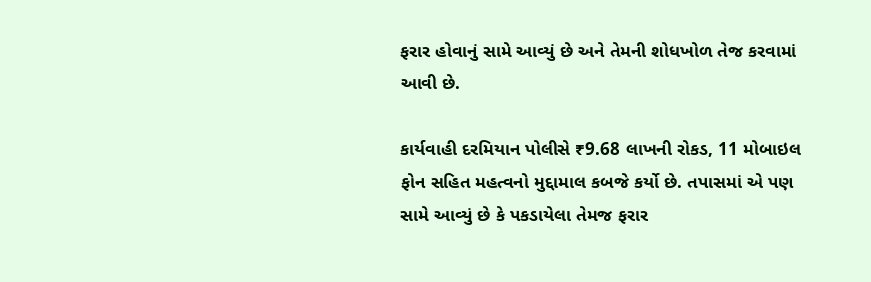ફરાર હોવાનું સામે આવ્યું છે અને તેમની શોધખોળ તેજ કરવામાં આવી છે.

કાર્યવાહી દરમિયાન પોલીસે ₹9.68 લાખની રોકડ, 11 મોબાઇલ ફોન સહિત મહત્વનો મુદ્દામાલ કબજે કર્યો છે. તપાસમાં એ પણ સામે આવ્યું છે કે પકડાયેલા તેમજ ફરાર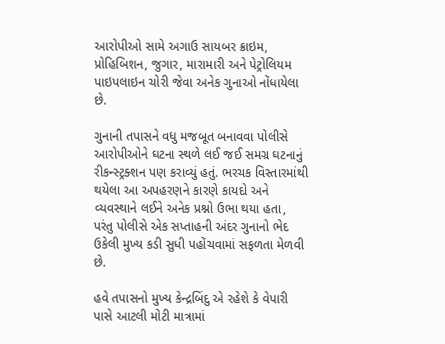આરોપીઓ સામે અગાઉ સાયબર ક્રાઇમ, પ્રોહિબિશન, જુગાર, મારામારી અને પેટ્રોલિયમ પાઇપલાઇન ચોરી જેવા અનેક ગુનાઓ નોંધાયેલા છે.

ગુનાની તપાસને વધુ મજબૂત બનાવવા પોલીસે આરોપીઓને ઘટના સ્થળે લઈ જઈ સમગ્ર ઘટનાનું રીકન્સ્ટ્રક્શન પણ કરાવ્યું હતું. ભરચક વિસ્તારમાંથી થયેલા આ અપહરણને કારણે કાયદો અને વ્યવસ્થાને લઈને અનેક પ્રશ્નો ઉભા થયા હતા, પરંતુ પોલીસે એક સપ્તાહની અંદર ગુનાનો ભેદ ઉકેલી મુખ્ય કડી સુધી પહોંચવામાં સફળતા મેળવી છે.

હવે તપાસનો મુખ્ય કેન્દ્રબિંદુ એ રહેશે કે વેપારી પાસે આટલી મોટી માત્રામાં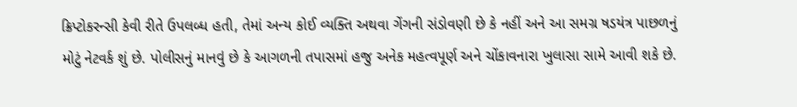ક્રિપ્ટોકરન્સી કેવી રીતે ઉપલબ્ધ હતી, તેમાં અન્ય કોઈ વ્યક્તિ અથવા ગેંગની સંડોવણી છે કે નહીં અને આ સમગ્ર ષડયંત્ર પાછળનું મોટું નેટવર્ક શું છે. પોલીસનું માનવું છે કે આગળની તપાસમાં હજુ અનેક મહત્વપૂર્ણ અને ચોંકાવનારા ખુલાસા સામે આવી શકે છે.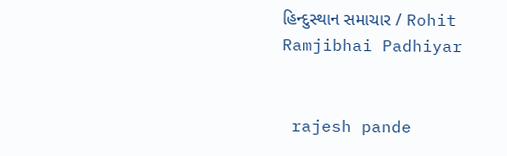હિન્દુસ્થાન સમાચાર / Rohit Ramjibhai Padhiyar


 rajesh pande